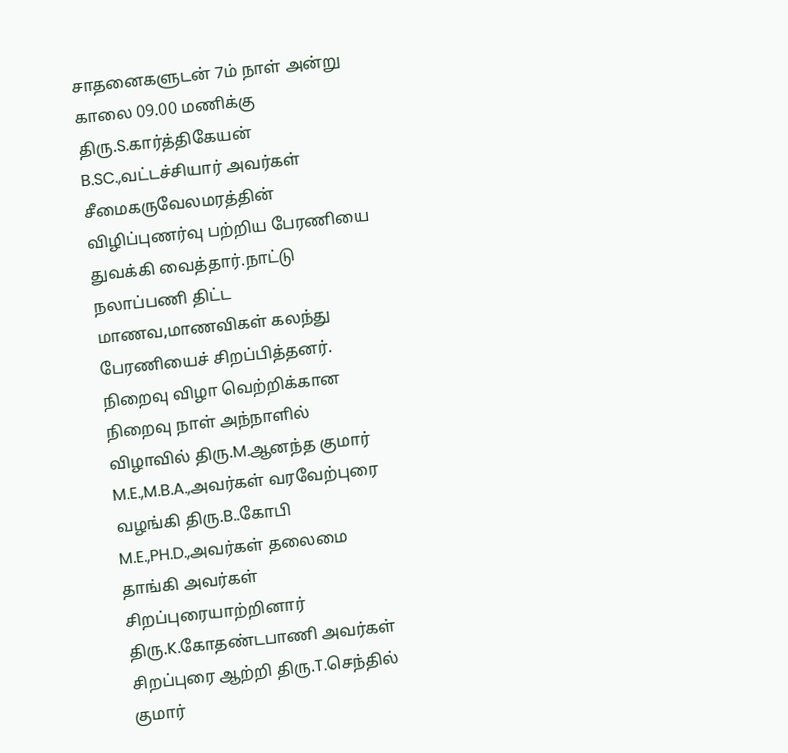சாதனைகளுடன் 7ம் நாள் அன்று காலை 09.00 மணிக்கு திரு.S.கார்த்திகேயன் B.SC.,வட்டச்சியார் அவர்கள் சீமைகருவேலமரத்தின் விழிப்புணர்வு பற்றிய பேரணியை துவக்கி வைத்தார்.நாட்டு நலாப்பணி திட்ட மாணவ,மாணவிகள் கலந்து பேரணியைச் சிறப்பித்தனர். நிறைவு விழா வெற்றிக்கான நிறைவு நாள் அந்நாளில் விழாவில் திரு.M.ஆனந்த குமார் M.E.,M.B.A.,அவர்கள் வரவேற்புரை வழங்கி திரு.B..கோபி M.E.,PH.D.,அவர்கள் தலைமை தாங்கி அவர்கள் சிறப்புரையாற்றினார் திரு.K.கோதண்டபாணி அவர்கள் சிறப்புரை ஆற்றி திரு.T.செந்தில் குமார்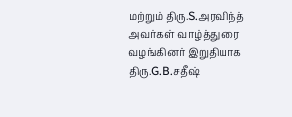மற்றும் திரு.S.அரவிந்த் அவர்கள் வாழ்த்துரை வழங்கினர் இறுதியாக திரு.G.B.சதீஷ்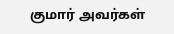குமார் அவர்கள்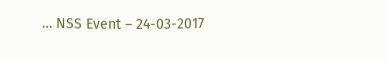… NSS Event – 24-03-2017